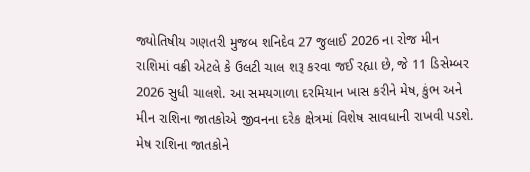જ્યોતિષીય ગણતરી મુજબ શનિદેવ 27 જુલાઈ 2026 ના રોજ મીન રાશિમાં વક્રી એટલે કે ઉલટી ચાલ શરૂ કરવા જઈ રહ્યા છે, જે 11 ડિસેમ્બર 2026 સુધી ચાલશે. આ સમયગાળા દરમિયાન ખાસ કરીને મેષ, કુંભ અને મીન રાશિના જાતકોએ જીવનના દરેક ક્ષેત્રમાં વિશેષ સાવધાની રાખવી પડશે. મેષ રાશિના જાતકોને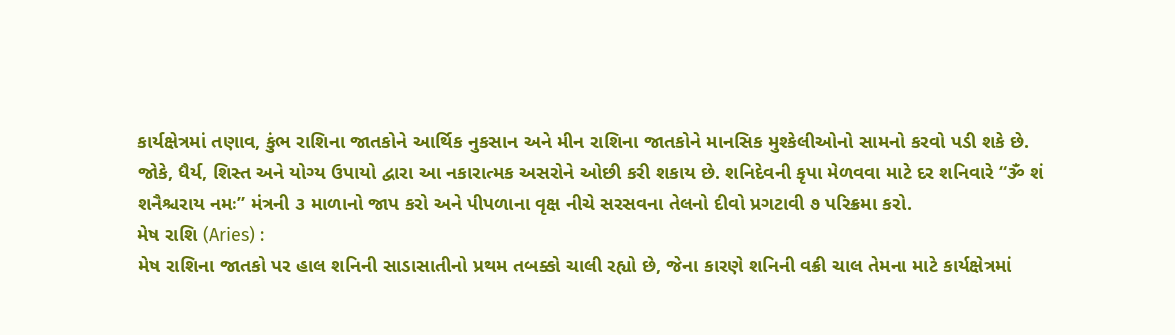કાર્યક્ષેત્રમાં તણાવ, કુંભ રાશિના જાતકોને આર્થિક નુકસાન અને મીન રાશિના જાતકોને માનસિક મુશ્કેલીઓનો સામનો કરવો પડી શકે છે. જોકે, ધૈર્ય, શિસ્ત અને યોગ્ય ઉપાયો દ્વારા આ નકારાત્મક અસરોને ઓછી કરી શકાય છે. શનિદેવની કૃપા મેળવવા માટે દર શનિવારે “ૐ શં શનૈશ્ચરાય નમઃ” મંત્રની ૩ માળાનો જાપ કરો અને પીપળાના વૃક્ષ નીચે સરસવના તેલનો દીવો પ્રગટાવી ૭ પરિક્રમા કરો.
મેષ રાશિ (Aries) :
મેષ રાશિના જાતકો પર હાલ શનિની સાડાસાતીનો પ્રથમ તબક્કો ચાલી રહ્યો છે, જેના કારણે શનિની વક્રી ચાલ તેમના માટે કાર્યક્ષેત્રમાં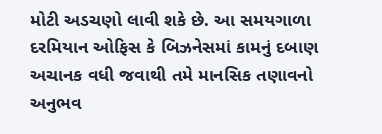મોટી અડચણો લાવી શકે છે. આ સમયગાળા દરમિયાન ઓફિસ કે બિઝનેસમાં કામનું દબાણ અચાનક વધી જવાથી તમે માનસિક તણાવનો અનુભવ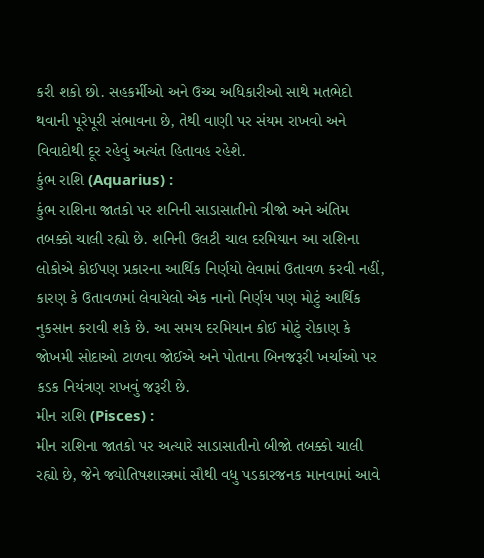કરી શકો છો. સહકર્મીઓ અને ઉચ્ચ અધિકારીઓ સાથે મતભેદો થવાની પૂરેપૂરી સંભાવના છે, તેથી વાણી પર સંયમ રાખવો અને વિવાદોથી દૂર રહેવું અત્યંત હિતાવહ રહેશે.
કુંભ રાશિ (Aquarius) :
કુંભ રાશિના જાતકો પર શનિની સાડાસાતીનો ત્રીજો અને અંતિમ તબક્કો ચાલી રહ્યો છે. શનિની ઉલટી ચાલ દરમિયાન આ રાશિના લોકોએ કોઈપણ પ્રકારના આર્થિક નિર્ણયો લેવામાં ઉતાવળ કરવી નહીં, કારણ કે ઉતાવળમાં લેવાયેલો એક નાનો નિર્ણય પણ મોટું આર્થિક નુકસાન કરાવી શકે છે. આ સમય દરમિયાન કોઈ મોટું રોકાણ કે જોખમી સોદાઓ ટાળવા જોઈએ અને પોતાના બિનજરૂરી ખર્ચાઓ પર કડક નિયંત્રણ રાખવું જરૂરી છે.
મીન રાશિ (Pisces) :
મીન રાશિના જાતકો પર અત્યારે સાડાસાતીનો બીજો તબક્કો ચાલી રહ્યો છે, જેને જ્યોતિષશાસ્ત્રમાં સૌથી વધુ પડકારજનક માનવામાં આવે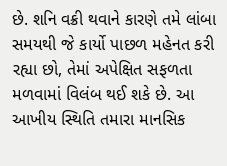છે. શનિ વક્રી થવાને કારણે તમે લાંબા સમયથી જે કાર્યો પાછળ મહેનત કરી રહ્યા છો, તેમાં અપેક્ષિત સફળતા મળવામાં વિલંબ થઈ શકે છે. આ આખીય સ્થિતિ તમારા માનસિક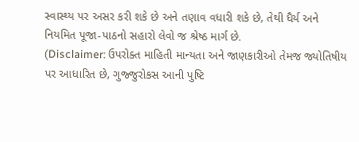સ્વાસ્થ્ય પર અસર કરી શકે છે અને તણાવ વધારી શકે છે, તેથી ધૈર્ય અને નિયમિત પૂજા-પાઠનો સહારો લેવો જ શ્રેષ્ઠ માર્ગ છે.
(Disclaimer: ઉપરોક્ત માહિતી માન્યતા અને જાણકારીઓ તેમજ જ્યોતિષીય પર આધારિત છે, ગુજ્જુરોકસ આની પુષ્ટિ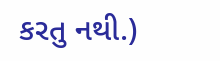કરતુ નથી.)